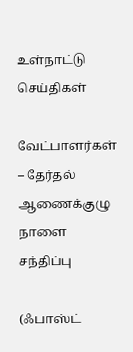உள்நாட்டு செய்திகள்

வேட்பாளர்கள் – தேர்தல் ஆணைக்குழு நாளை சந்திப்பு

(ஃபாஸ்ட்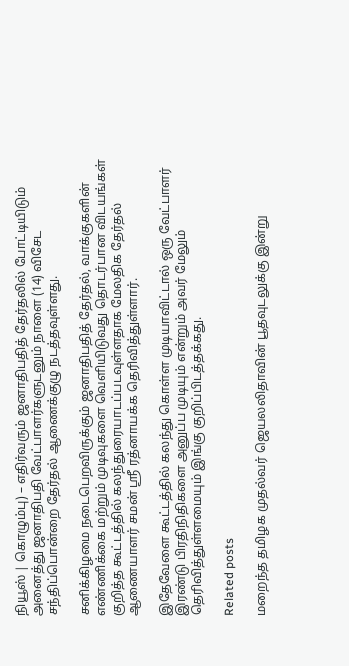நியூஸ் | கொழும்பு) – எதிர்வரும் ஜனாதிபதித் தேர்தலில் போட்டியிடும் அனைத்து ஜனாதிபதி வேட்பாளர்களுடனும் நாளை (14) விசேட சந்திப்பொன்றை தேர்தல் ஆணைக்குழு நடத்தவுள்ளது.

சனிக்கிழமை நடைபெறவிருக்கும் ஜனாதிபதித் தேர்தல், வாக்குகளின் எண்ணிக்கை மற்றும் முடிவுகளை வெளியிடுவது தொடர்பான விடயங்கள் குறித்த கூட்டத்தில் கலந்துரையாடப்படவுள்ளதாக மேலதிக தேர்தல் ஆணையாளர் சமன் ஸ்ரீ ரத்னாயக்க தெரிவித்துள்ளார்.

இதேவேளை கூட்டத்தில் கலந்து கொள்ள முடியாவிட்டால் ஒரு வேட்பாளர் இரண்டு பிரதிநிதிகளை அனுப்ப முடியும் என்றும் அவர் மேலும் தெரிவித்துள்ளமையும் இங்கு குறிப்பிடத்தக்கது.

Related posts

மறைந்த தமிழக முதல்வர் ஜெயலலிதாவின் பூதவுடலுக்கு இன்று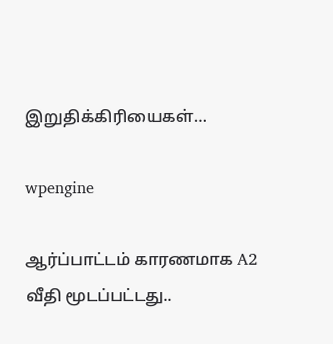இறுதிக்கிரியைகள்…

wpengine

ஆர்ப்பாட்டம் காரணமாக A2 வீதி மூடப்பட்டது..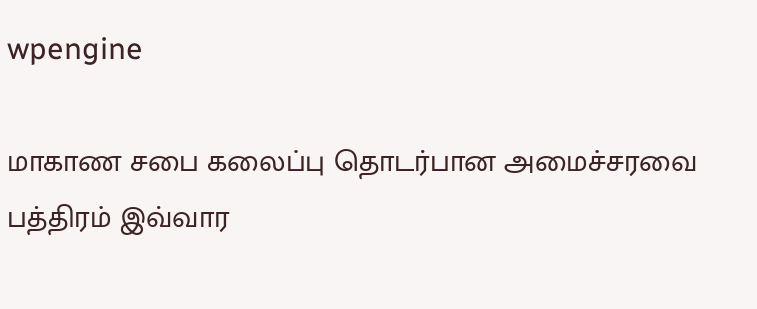wpengine

மாகாண சபை கலைப்பு தொடர்பான அமைச்சரவை பத்திரம் இவ்வார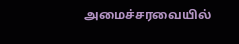அமைச்சரவையில்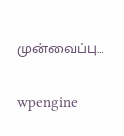முன்வைப்பு…

wpengine